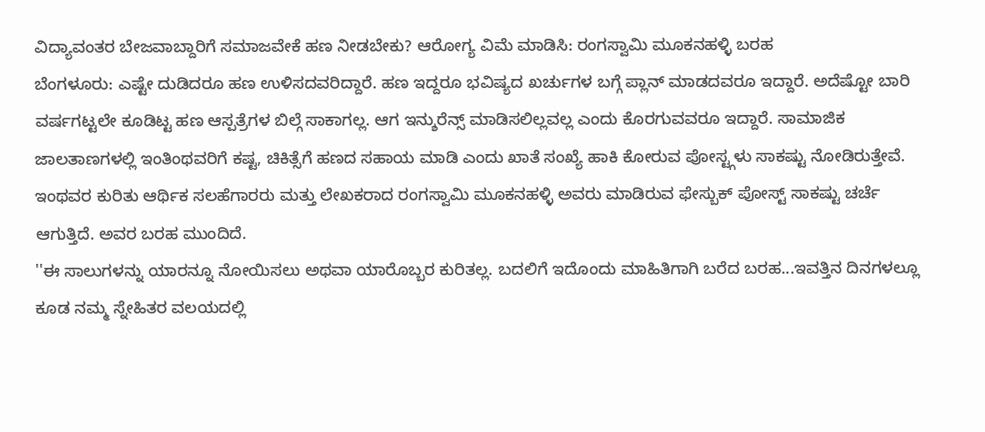ವಿದ್ಯಾವಂತರ ಬೇಜವಾಬ್ದಾರಿಗೆ ಸಮಾಜವೇಕೆ ಹಣ ನೀಡಬೇಕು? ಆರೋಗ್ಯ ವಿಮೆ ಮಾಡಿಸಿ: ರಂಗಸ್ವಾಮಿ ಮೂಕನಹಳ್ಳಿ ಬರಹ
ಬೆಂಗಳೂರು: ಎಷ್ಟೇ ದುಡಿದರೂ ಹಣ ಉಳಿಸದವರಿದ್ದಾರೆ. ಹಣ ಇದ್ದರೂ ಭವಿಷ್ಯದ ಖರ್ಚುಗಳ ಬಗ್ಗೆ ಪ್ಲಾನ್ ಮಾಡದವರೂ ಇದ್ದಾರೆ. ಅದೆಷ್ಟೋ ಬಾರಿ ವರ್ಷಗಟ್ಟಲೇ ಕೂಡಿಟ್ಟ ಹಣ ಆಸ್ಪತ್ರೆಗಳ ಬಿಲ್ಗೆ ಸಾಕಾಗಲ್ಲ. ಆಗ ಇನ್ಶುರೆನ್ಸ್ ಮಾಡಿಸಲಿಲ್ಲವಲ್ಲ ಎಂದು ಕೊರಗುವವರೂ ಇದ್ದಾರೆ. ಸಾಮಾಜಿಕ ಜಾಲತಾಣಗಳಲ್ಲಿ ಇಂತಿಂಥವರಿಗೆ ಕಷ್ಟ, ಚಿಕಿತ್ಸೆಗೆ ಹಣದ ಸಹಾಯ ಮಾಡಿ ಎಂದು ಖಾತೆ ಸಂಖ್ಯೆ ಹಾಕಿ ಕೋರುವ ಪೋಸ್ಟ್ಗಳು ಸಾಕಷ್ಟು ನೋಡಿರುತ್ತೇವೆ. ಇಂಥವರ ಕುರಿತು ಆರ್ಥಿಕ ಸಲಹೆಗಾರರು ಮತ್ತು ಲೇಖಕರಾದ ರಂಗಸ್ವಾಮಿ ಮೂಕನಹಳ್ಳಿ ಅವರು ಮಾಡಿರುವ ಫೇಸ್ಬುಕ್ ಪೋಸ್ಟ್ ಸಾಕಷ್ಟು ಚರ್ಚೆ ಆಗುತ್ತಿದೆ. ಅವರ ಬರಹ ಮುಂದಿದೆ.
''ಈ ಸಾಲುಗಳನ್ನು ಯಾರನ್ನೂ ನೋಯಿಸಲು ಅಥವಾ ಯಾರೊಬ್ಬರ ಕುರಿತಲ್ಲ. ಬದಲಿಗೆ ಇದೊಂದು ಮಾಹಿತಿಗಾಗಿ ಬರೆದ ಬರಹ...ಇವತ್ತಿನ ದಿನಗಳಲ್ಲೂ ಕೂಡ ನಮ್ಮ ಸ್ನೇಹಿತರ ವಲಯದಲ್ಲಿ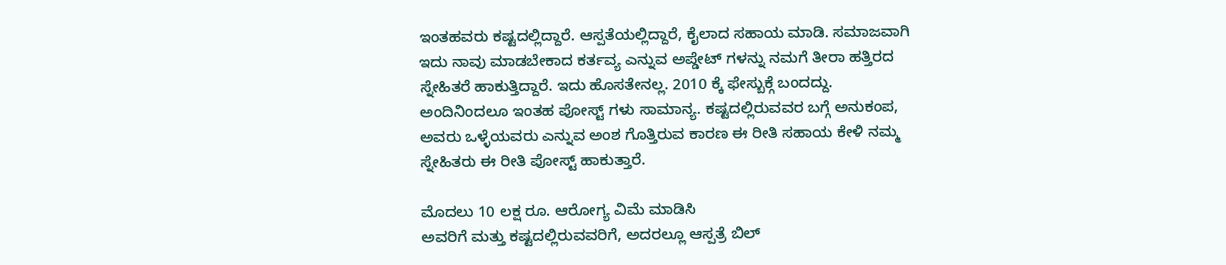ಇಂತಹವರು ಕಷ್ಟದಲ್ಲಿದ್ದಾರೆ. ಆಸ್ಪತೆಯಲ್ಲಿದ್ದಾರೆ, ಕೈಲಾದ ಸಹಾಯ ಮಾಡಿ. ಸಮಾಜವಾಗಿ ಇದು ನಾವು ಮಾಡಬೇಕಾದ ಕರ್ತವ್ಯ ಎನ್ನುವ ಅಪ್ಡೇಟ್ ಗಳನ್ನು ನಮಗೆ ತೀರಾ ಹತ್ತಿರದ ಸ್ನೇಹಿತರೆ ಹಾಕುತ್ತಿದ್ದಾರೆ. ಇದು ಹೊಸತೇನಲ್ಲ. 2010 ಕ್ಕೆ ಫೇಸ್ಬುಕ್ಗೆ ಬಂದದ್ದು. ಅಂದಿನಿಂದಲೂ ಇಂತಹ ಪೋಸ್ಟ್ ಗಳು ಸಾಮಾನ್ಯ. ಕಷ್ಟದಲ್ಲಿರುವವರ ಬಗ್ಗೆ ಅನುಕಂಪ, ಅವರು ಒಳ್ಳೆಯವರು ಎನ್ನುವ ಅಂಶ ಗೊತ್ತಿರುವ ಕಾರಣ ಈ ರೀತಿ ಸಹಾಯ ಕೇಳಿ ನಮ್ಮ ಸ್ನೇಹಿತರು ಈ ರೀತಿ ಪೋಸ್ಟ್ ಹಾಕುತ್ತಾರೆ.

ಮೊದಲು 10 ಲಕ್ಷ ರೂ. ಆರೋಗ್ಯ ವಿಮೆ ಮಾಡಿಸಿ
ಅವರಿಗೆ ಮತ್ತು ಕಷ್ಟದಲ್ಲಿರುವವರಿಗೆ, ಅದರಲ್ಲೂ ಆಸ್ಪತ್ರೆ ಬಿಲ್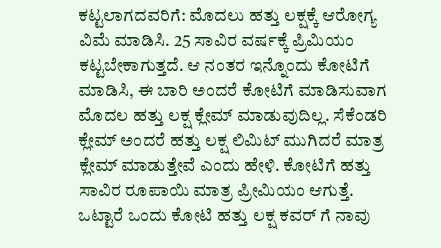ಕಟ್ಟಲಾಗದವರಿಗೆ: ಮೊದಲು ಹತ್ತು ಲಕ್ಷಕ್ಕೆ ಆರೋಗ್ಯ ವಿಮೆ ಮಾಡಿಸಿ. 25 ಸಾವಿರ ವರ್ಷಕ್ಕೆ ಪ್ರಿಮಿಯಂ ಕಟ್ಟಬೇಕಾಗುತ್ತದೆ. ಆ ನಂತರ ಇನ್ನೊಂದು ಕೋಟಿಗೆ ಮಾಡಿಸಿ, ಈ ಬಾರಿ ಅಂದರೆ ಕೋಟಿಗೆ ಮಾಡಿಸುವಾಗ ಮೊದಲ ಹತ್ತು ಲಕ್ಷ ಕ್ಲೇಮ್ ಮಾಡುವುದಿಲ್ಲ. ಸೆಕೆಂಡರಿ ಕ್ಲೇಮ್ ಅಂದರೆ ಹತ್ತು ಲಕ್ಷ ಲಿಮಿಟ್ ಮುಗಿದರೆ ಮಾತ್ರ ಕ್ಲೇಮ್ ಮಾಡುತ್ತೇವೆ ಎಂದು ಹೇಳಿ. ಕೋಟಿಗೆ ಹತ್ತು ಸಾವಿರ ರೂಪಾಯಿ ಮಾತ್ರ ಪ್ರೀಮಿಯಂ ಆಗುತ್ತೆ.
ಒಟ್ಟಾರೆ ಒಂದು ಕೋಟಿ ಹತ್ತು ಲಕ್ಷ ಕವರ್ ಗೆ ನಾವು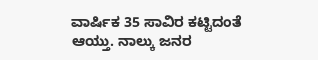ವಾರ್ಷಿಕ 35 ಸಾವಿರ ಕಟ್ಟಿದಂತೆ ಆಯ್ತು. ನಾಲ್ಕು ಜನರ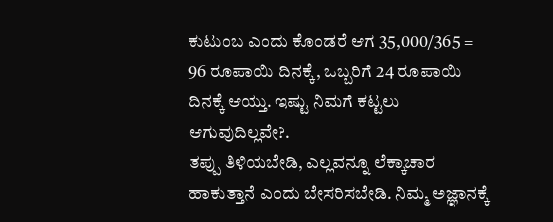ಕುಟುಂಬ ಎಂದು ಕೊಂಡರೆ ಆಗ 35,000/365 = 96 ರೂಪಾಯಿ ದಿನಕ್ಕೆ, ಒಬ್ಬರಿಗೆ 24 ರೂಪಾಯಿ ದಿನಕ್ಕೆ ಆಯ್ತು. ಇಷ್ಟು ನಿಮಗೆ ಕಟ್ಟಲು ಆಗುವುದಿಲ್ಲವೇ?.
ತಪ್ಪು ತಿಳಿಯಬೇಡಿ, ಎಲ್ಲವನ್ನೂ ಲೆಕ್ಕಾಚಾರ ಹಾಕುತ್ತಾನೆ ಎಂದು ಬೇಸರಿಸಬೇಡಿ. ನಿಮ್ಮ ಅಜ್ಞಾನಕ್ಕೆ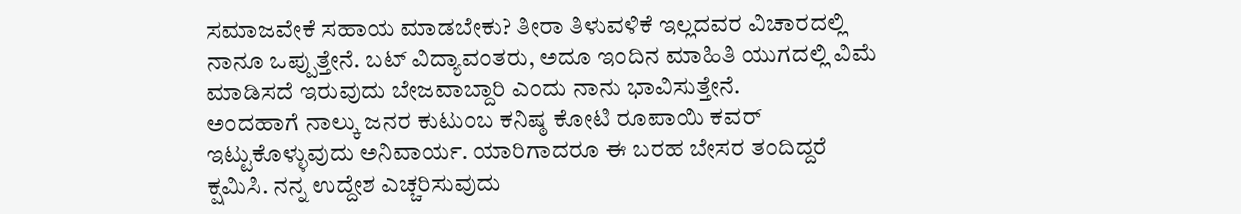ಸಮಾಜವೇಕೆ ಸಹಾಯ ಮಾಡಬೇಕು? ತೀರಾ ತಿಳುವಳಿಕೆ ಇಲ್ಲದವರ ವಿಚಾರದಲ್ಲಿ ನಾನೂ ಒಪ್ಪುತ್ತೇನೆ. ಬಟ್ ವಿದ್ಯಾವಂತರು, ಅದೂ ಇಂದಿನ ಮಾಹಿತಿ ಯುಗದಲ್ಲಿ ವಿಮೆ ಮಾಡಿಸದೆ ಇರುವುದು ಬೇಜವಾಬ್ದಾರಿ ಎಂದು ನಾನು ಭಾವಿಸುತ್ತೇನೆ.
ಅಂದಹಾಗೆ ನಾಲ್ಕು ಜನರ ಕುಟುಂಬ ಕನಿಷ್ಠ ಕೋಟಿ ರೂಪಾಯಿ ಕವರ್ ಇಟ್ಟುಕೊಳ್ಳುವುದು ಅನಿವಾರ್ಯ. ಯಾರಿಗಾದರೂ ಈ ಬರಹ ಬೇಸರ ತಂದಿದ್ದರೆ ಕ್ಷಮಿಸಿ. ನನ್ನ ಉದ್ದೇಶ ಎಚ್ಚರಿಸುವುದು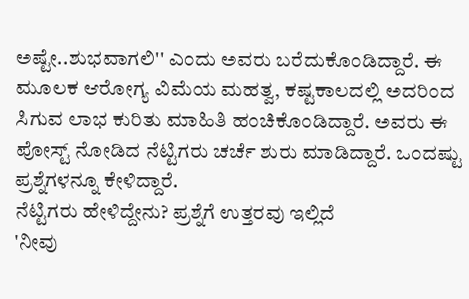ಅಷ್ಟೇ..ಶುಭವಾಗಲಿ'' ಎಂದು ಅವರು ಬರೆದುಕೊಂಡಿದ್ದಾರೆ. ಈ ಮೂಲಕ ಆರೋಗ್ಯ ವಿಮೆಯ ಮಹತ್ವ, ಕಷ್ಟಕಾಲದಲ್ಲಿ ಅದರಿಂದ ಸಿಗುವ ಲಾಭ ಕುರಿತು ಮಾಹಿತಿ ಹಂಚಿಕೊಂಡಿದ್ದಾರೆ. ಅವರು ಈ ಪೋಸ್ಟ್ ನೋಡಿದ ನೆಟ್ಟಿಗರು ಚರ್ಚೆ ಶುರು ಮಾಡಿದ್ದಾರೆ. ಒಂದಷ್ಟು ಪ್ರಶ್ನೆಗಳನ್ನೂ ಕೇಳಿದ್ದಾರೆ.
ನೆಟ್ಟಿಗರು ಹೇಳಿದ್ದೇನು? ಪ್ರಶ್ನೆಗೆ ಉತ್ತರವು ಇಲ್ಲಿದೆ
'ನೀವು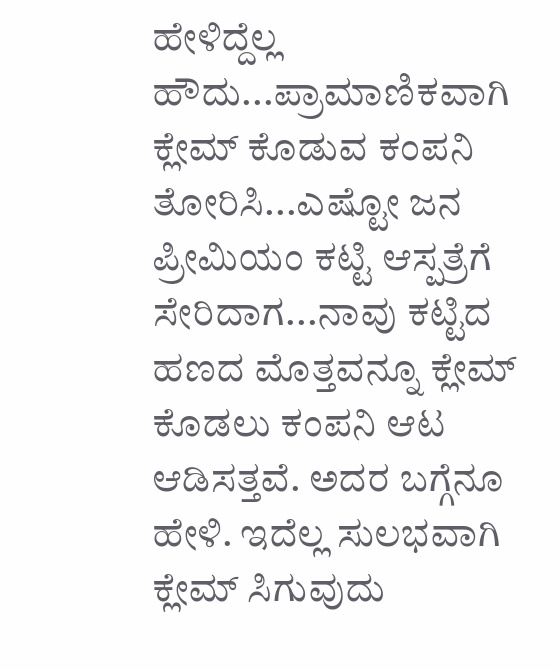ಹೇಳಿದ್ದೆಲ್ಲ ಹೌದು...ಪ್ರಾಮಾಣಿಕವಾಗಿ ಕ್ಲೇಮ್ ಕೊಡುವ ಕಂಪನಿ ತೋರಿಸಿ...ಎಷ್ಟೋ ಜನ ಪ್ರೀಮಿಯಂ ಕಟ್ಟಿ ಆಸ್ಪತ್ರೆಗೆ ಸೇರಿದಾಗ...ನಾವು ಕಟ್ಟಿದ ಹಣದ ಮೊತ್ತವನ್ನೂ ಕ್ಲೇಮ್ ಕೊಡಲು ಕಂಪನಿ ಆಟ ಆಡಿಸತ್ತವೆ. ಅದರ ಬಗ್ಗೆನೂ ಹೇಳಿ. ಇದೆಲ್ಲ ಸುಲಭವಾಗಿ ಕ್ಲೇಮ್ ಸಿಗುವುದು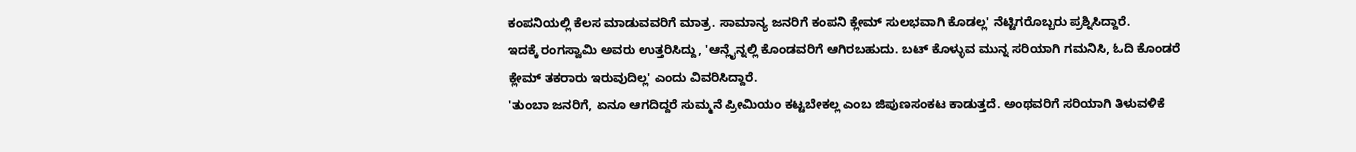ಕಂಪನಿಯಲ್ಲಿ ಕೆಲಸ ಮಾಡುವವರಿಗೆ ಮಾತ್ರ. ಸಾಮಾನ್ಯ ಜನರಿಗೆ ಕಂಪನಿ ಕ್ಲೇಮ್ ಸುಲಭವಾಗಿ ಕೊಡಲ್ಲ' ನೆಟ್ಟಿಗರೊಬ್ಬರು ಪ್ರಶ್ನಿಸಿದ್ದಾರೆ.
ಇದಕ್ಕೆ ರಂಗಸ್ವಾಮಿ ಅವರು ಉತ್ತರಿಸಿದ್ದು, 'ಆನ್ಲೈನ್ನಲ್ಲಿ ಕೊಂಡವರಿಗೆ ಆಗಿರಬಹುದು. ಬಟ್ ಕೊಳ್ಳುವ ಮುನ್ನ ಸರಿಯಾಗಿ ಗಮನಿಸಿ, ಓದಿ ಕೊಂಡರೆ ಕ್ಲೇಮ್ ತಕರಾರು ಇರುವುದಿಲ್ಲ' ಎಂದು ವಿವರಿಸಿದ್ದಾರೆ.
'ತುಂಬಾ ಜನರಿಗೆ, ಏನೂ ಆಗದಿದ್ದರೆ ಸುಮ್ಮನೆ ಪ್ರೀಮಿಯಂ ಕಟ್ಟಬೇಕಲ್ಲ ಎಂಬ ಜಿಪುಣಸಂಕಟ ಕಾಡುತ್ತದೆ. ಅಂಥವರಿಗೆ ಸರಿಯಾಗಿ ತಿಳುವಳಿಕೆ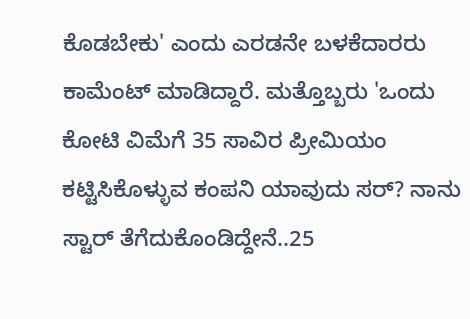ಕೊಡಬೇಕು' ಎಂದು ಎರಡನೇ ಬಳಕೆದಾರರು ಕಾಮೆಂಟ್ ಮಾಡಿದ್ದಾರೆ. ಮತ್ತೊಬ್ಬರು 'ಒಂದು ಕೋಟಿ ವಿಮೆಗೆ 35 ಸಾವಿರ ಪ್ರೀಮಿಯಂ ಕಟ್ಟಿಸಿಕೊಳ್ಳುವ ಕಂಪನಿ ಯಾವುದು ಸರ್? ನಾನು ಸ್ಟಾರ್ ತೆಗೆದುಕೊಂಡಿದ್ದೇನೆ..25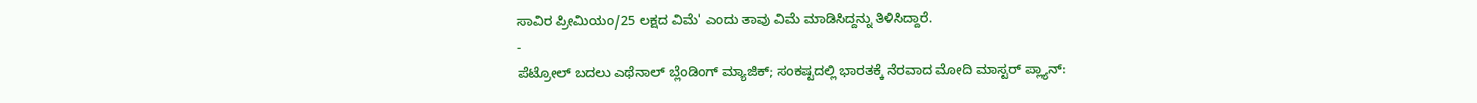ಸಾವಿರ ಪ್ರೀಮಿಯಂ/25 ಲಕ್ಷದ ವಿಮೆ' ಎಂದು ತಾವು ವಿಮೆ ಮಾಡಿಸಿದ್ದನ್ನು ತಿಳಿಸಿದ್ದಾರೆ.
-
ಪೆಟ್ರೋಲ್ ಬದಲು ಎಥೆನಾಲ್ ಬ್ಲೆಂಡಿಂಗ್ ಮ್ಯಾಜಿಕ್; ಸಂಕಷ್ಟದಲ್ಲಿ ಭಾರತಕ್ಕೆ ನೆರವಾದ ಮೋದಿ ಮಾಸ್ಟರ್ ಪ್ಲ್ಯಾನ್: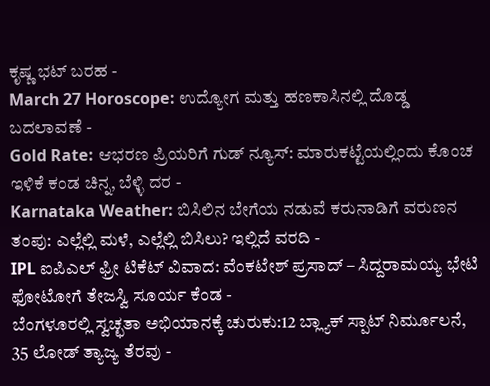ಕೃಷ್ಣ ಭಟ್ ಬರಹ -
March 27 Horoscope: ಉದ್ಯೋಗ ಮತ್ತು ಹಣಕಾಸಿನಲ್ಲಿ ದೊಡ್ಡ ಬದಲಾವಣೆ -
Gold Rate: ಆಭರಣ ಪ್ರಿಯರಿಗೆ ಗುಡ್ ನ್ಯೂಸ್: ಮಾರುಕಟ್ಟೆಯಲ್ಲಿಂದು ಕೊಂಚ ಇಳಿಕೆ ಕಂಡ ಚಿನ್ನ, ಬೆಳ್ಳಿ ದರ -
Karnataka Weather: ಬಿಸಿಲಿನ ಬೇಗೆಯ ನಡುವೆ ಕರುನಾಡಿಗೆ ವರುಣನ ತಂಪು: ಎಲ್ಲೆಲ್ಲಿ ಮಳೆ, ಎಲ್ಲೆಲ್ಲಿ ಬಿಸಿಲು? ಇಲ್ಲಿದೆ ವರದಿ -
IPL ಐಪಿಎಲ್ ಫ್ರೀ ಟಿಕೆಟ್ ವಿವಾದ: ವೆಂಕಟೇಶ್ ಪ್ರಸಾದ್ – ಸಿದ್ದರಾಮಯ್ಯ ಭೇಟಿ ಫೋಟೋಗೆ ತೇಜಸ್ವಿ ಸೂರ್ಯ ಕೆಂಡ -
ಬೆಂಗಳೂರಲ್ಲಿ ಸ್ವಚ್ಛತಾ ಅಭಿಯಾನಕ್ಕೆ ಚುರುಕು:12 ಬ್ಲ್ಯಾಕ್ ಸ್ಪಾಟ್ ನಿರ್ಮೂಲನೆ, 35 ಲೋಡ್ ತ್ಯಾಜ್ಯ ತೆರವು -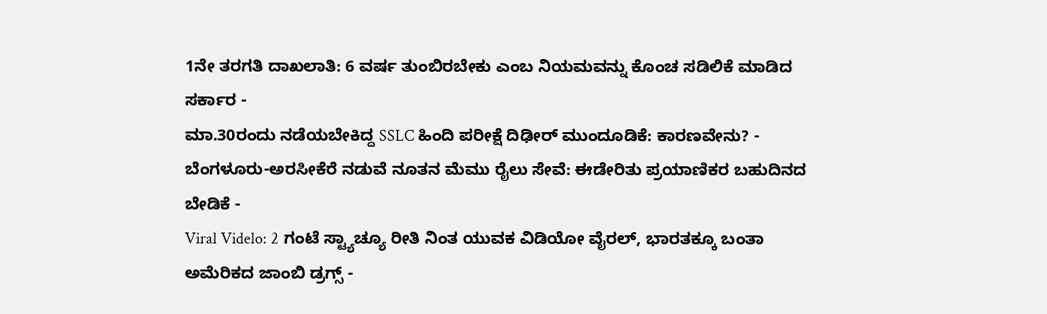1ನೇ ತರಗತಿ ದಾಖಲಾತಿ: 6 ವರ್ಷ ತುಂಬಿರಬೇಕು ಎಂಬ ನಿಯಮವನ್ನು ಕೊಂಚ ಸಡಿಲಿಕೆ ಮಾಡಿದ ಸರ್ಕಾರ -
ಮಾ.30ರಂದು ನಡೆಯಬೇಕಿದ್ದ SSLC ಹಿಂದಿ ಪರೀಕ್ಷೆ ದಿಢೀರ್ ಮುಂದೂಡಿಕೆ: ಕಾರಣವೇನು? -
ಬೆಂಗಳೂರು-ಅರಸೀಕೆರೆ ನಡುವೆ ನೂತನ ಮೆಮು ರೈಲು ಸೇವೆ: ಈಡೇರಿತು ಪ್ರಯಾಣಿಕರ ಬಹುದಿನದ ಬೇಡಿಕೆ -
Viral Videlo: 2 ಗಂಟೆ ಸ್ಟ್ಯಾಚ್ಯೂ ರೀತಿ ನಿಂತ ಯುವಕ ವಿಡಿಯೋ ವೈರಲ್, ಭಾರತಕ್ಕೂ ಬಂತಾ ಅಮೆರಿಕದ ಜಾಂಬಿ ಡ್ರಗ್ಸ್ -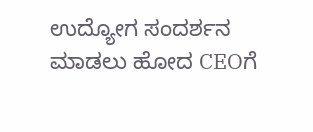ಉದ್ಯೋಗ ಸಂದರ್ಶನ ಮಾಡಲು ಹೋದ CEOಗೆ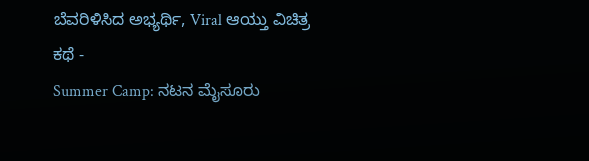ಬೆವರಿಳಿಸಿದ ಅಭ್ಯರ್ಥಿ, Viral ಆಯ್ತು ವಿಚಿತ್ರ ಕಥೆ -
Summer Camp: ನಟನ ಮೈಸೂರು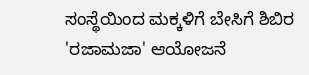ಸಂಸ್ಥೆಯಿಂದ ಮಕ್ಕಳಿಗೆ ಬೇಸಿಗೆ ಶಿಬಿರ 'ರಜಾಮಜಾ' ಆಯೋಜನೆ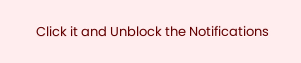Click it and Unblock the Notifications